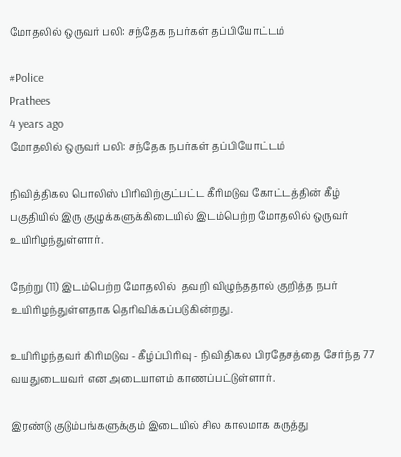மோதலில் ஒருவர் பலி: சந்தேக நபர்கள் தப்பியோட்டம்

#Police
Prathees
4 years ago
மோதலில் ஒருவர் பலி: சந்தேக நபர்கள் தப்பியோட்டம்

நிவித்திகல பொலிஸ் பிரிவிற்குட்பட்ட கீரிமடுவ கோட்டத்தின் கீழ் பகுதியில் இரு குழுக்களுக்கிடையில் இடம்பெற்ற மோதலில் ஒருவர் உயிரிழந்துள்ளார்.

நேற்று (11) இடம்பெற்ற மோதலில்  தவறி விழுந்ததால் குறித்த நபர் உயிரிழந்துள்ளதாக தெரிவிக்கப்படுகின்றது.

உயிரிழந்தவர் கிரிமடுவ - கீழ்ப்பிரிவு - நிவிதிகல பிரதேசத்தை சேர்ந்த 77 வயதுடையவர் என அடையாளம் காணப்பட்டுள்ளார்.

இரண்டு குடும்பங்களுக்கும் இடையில் சில காலமாக கருத்து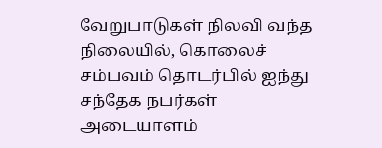வேறுபாடுகள் நிலவி வந்த நிலையில், கொலைச் சம்பவம் தொடர்பில் ஐந்து சந்தேக நபர்கள் அடையாளம்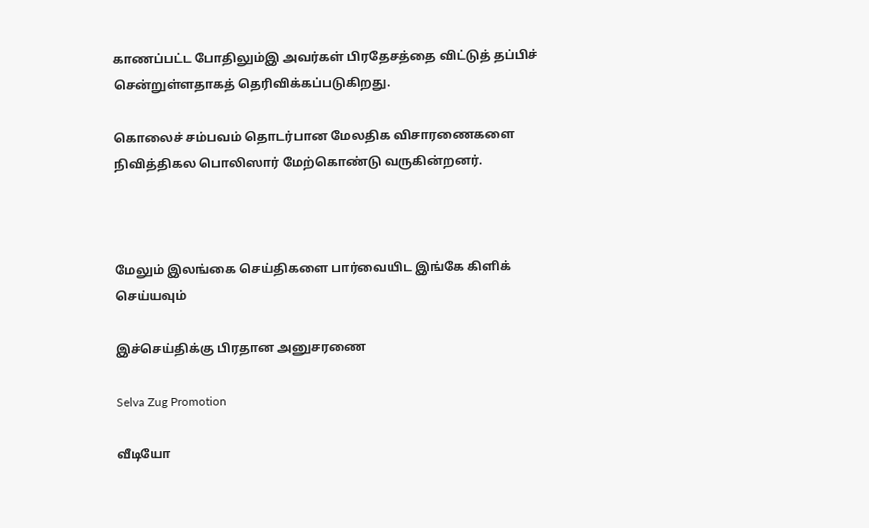காணப்பட்ட போதிலும்இ அவர்கள் பிரதேசத்தை விட்டுத் தப்பிச் சென்றுள்ளதாகத் தெரிவிக்கப்படுகிறது.

கொலைச் சம்பவம் தொடர்பான மேலதிக விசாரணைகளை நிவித்திகல பொலிஸார் மேற்கொண்டு வருகின்றனர்.



மேலும் இலங்கை செய்திகளை பார்வையிட இங்கே கிளிக் செய்யவும்

இச்செய்திக்கு பிரதான அனுசரணை

Selva Zug Promotion

வீடியோ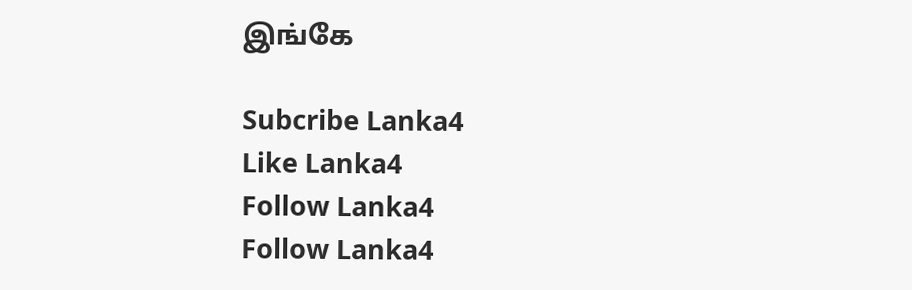இங்கே

Subcribe Lanka4
Like Lanka4
Follow Lanka4
Follow Lanka4